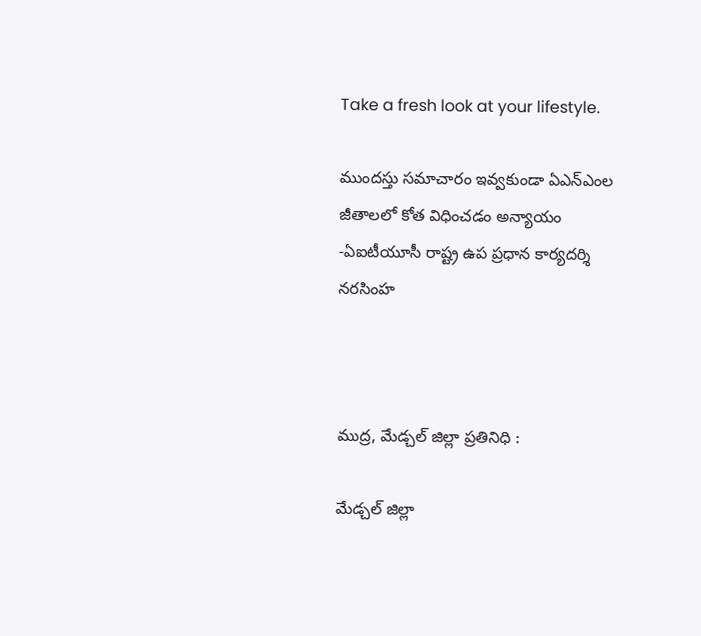Take a fresh look at your lifestyle.

ముందస్తు సమాచారం ఇవ్వకుండా ఏఎన్ఎంల జీతాలలో కోత విధించడం అన్యాయం -ఏఐటీయూసీ రాష్ట్ర ఉప ప్రధాన కార్యదర్శి నరసింహ



ముద్ర, మేడ్చల్ జిల్లా ప్రతినిధి :

మేడ్చల్ జిల్లా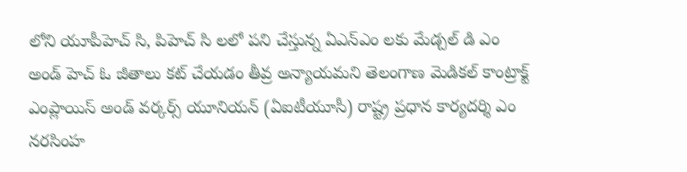లోని యూపీహెచ్ సి, పిహెచ్ సి లలో పని చేస్తున్న ఏఎన్ఎం లకు మేడ్చల్ డి ఎం అండ్ హెచ్ ఓ జీతాలు కట్ చేయడం తీవ్ర అన్యాయమని తెలంగాణ మెడికల్ కాంట్రాక్ట్ ఎంప్లాయిస్ అండ్ వర్కర్స్ యూనియన్ (ఏఐటీయూసీ) రాష్ట్ర ప్రధాన కార్యదర్శి ఎం నరసింహ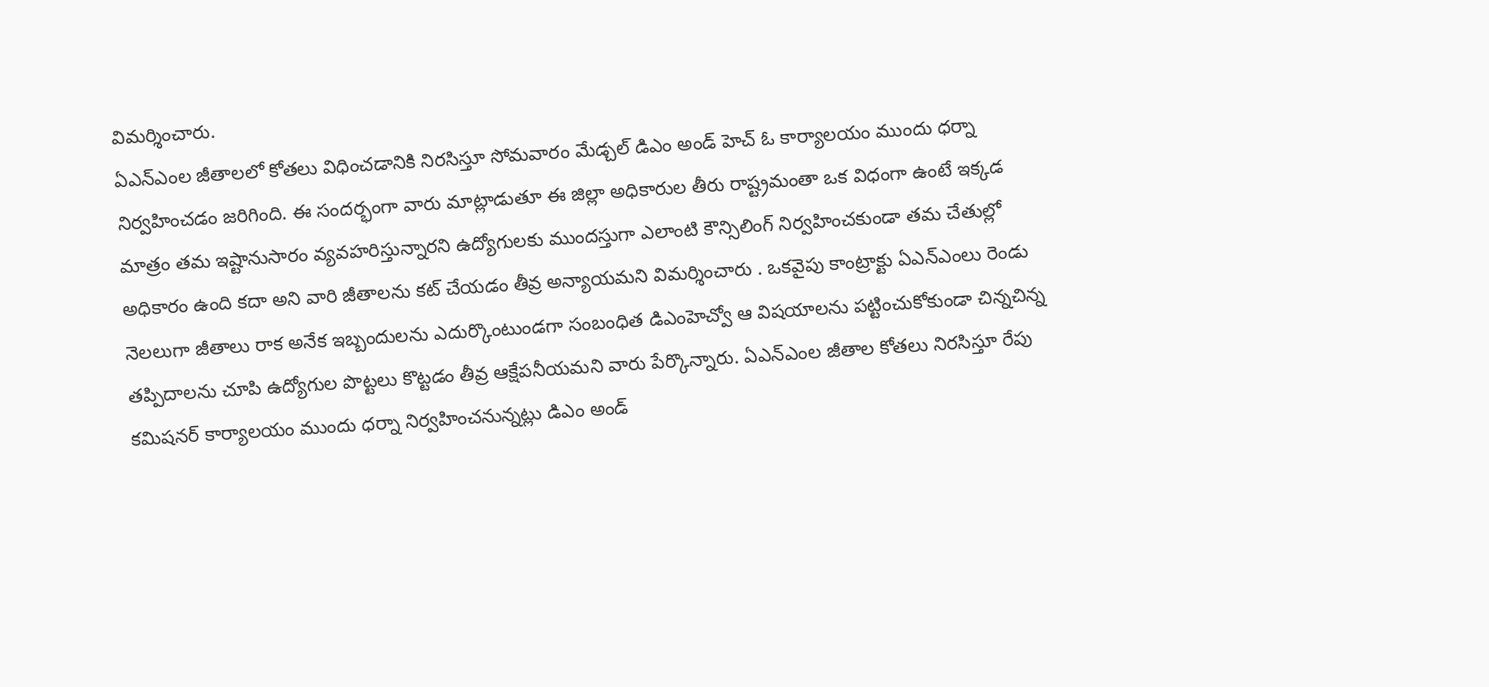విమర్శించారు.
ఏఎన్ఎంల జీతాలలో కోతలు విధించడానికి నిరసిస్తూ సోమవారం మేడ్చల్ డిఎం అండ్ హెచ్ ఓ కార్యాలయం ముందు ధర్నా నిర్వహించడం జరిగింది. ఈ సందర్భంగా వారు మాట్లాడుతూ ఈ జిల్లా అధికారుల తీరు రాష్ట్రమంతా ఒక విధంగా ఉంటే ఇక్కడ మాత్రం తమ ఇష్టానుసారం వ్యవహరిస్తున్నారని ఉద్యోగులకు ముందస్తుగా ఎలాంటి కౌన్సిలింగ్ నిర్వహించకుండా తమ చేతుల్లో అధికారం ఉంది కదా అని వారి జీతాలను కట్ చేయడం తీవ్ర అన్యాయమని విమర్శించారు . ఒకవైపు కాంట్రాక్టు ఏఎన్ఎంలు రెండు నెలలుగా జీతాలు రాక అనేక ఇబ్బందులను ఎదుర్కొంటుండగా సంబంధిత డిఎంహెచ్వో ఆ విషయాలను పట్టించుకోకుండా చిన్నచిన్న తప్పిదాలను చూపి ఉద్యోగుల పొట్టలు కొట్టడం తీవ్ర ఆక్షేపనీయమని వారు పేర్కొన్నారు. ఏఎన్ఎంల జీతాల కోతలు నిరసిస్తూ రేపు కమిషనర్ కార్యాలయం ముందు ధర్నా నిర్వహించనున్నట్లు డిఎం అండ్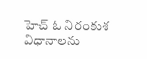హెచ్ ఓ నిరంకుశ విధానాలను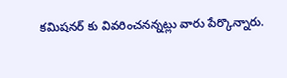కమిషనర్ కు వివరించనన్నట్లు వారు పేర్కొన్నారు.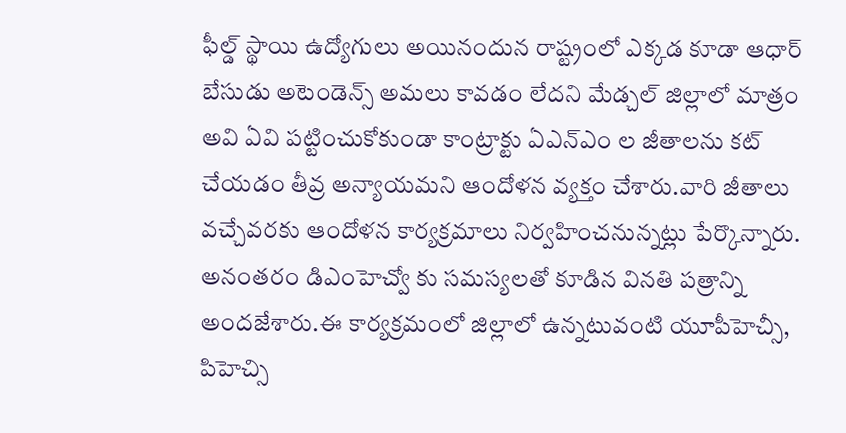ఫీల్డ్ స్థాయి ఉద్యోగులు అయినందున రాష్ట్రంలో ఎక్కడ కూడా ఆధార్ బేసుడు అటెండెన్స్ అమలు కావడం లేదని మేడ్చల్ జిల్లాలో మాత్రం అవి ఏవి పట్టించుకోకుండా కాంట్రాక్టు ఏఎన్ఎం ల జీతాలను కట్ చేయడం తీవ్ర అన్యాయమని ఆందోళన వ్యక్తం చేశారు.వారి జీతాలు వచ్చేవరకు ఆందోళన కార్యక్రమాలు నిర్వహించనున్నట్లు పేర్కొన్నారు. అనంతరం డిఎంహెచ్వో కు సమస్యలతో కూడిన వినతి పత్రాన్ని అందజేశారు.ఈ కార్యక్రమంలో జిల్లాలో ఉన్నటువంటి యూపీహెచ్సీ, పిహెచ్సి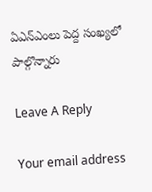ఏఎన్ఎంలు పెద్ద సంఖ్యలో పాల్గొన్నారు

Leave A Reply

Your email address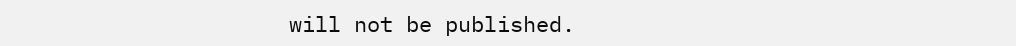will not be published.